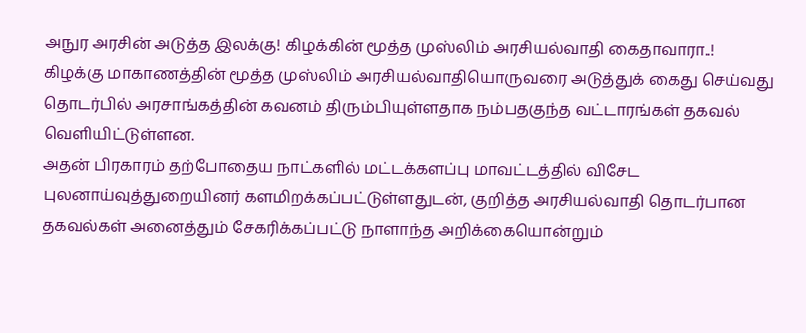அநுர அரசின் அடுத்த இலக்கு! கிழக்கின் மூத்த முஸ்லிம் அரசியல்வாதி கைதாவாரா..!
கிழக்கு மாகாணத்தின் மூத்த முஸ்லிம் அரசியல்வாதியொருவரை அடுத்துக் கைது செய்வது தொடர்பில் அரசாங்கத்தின் கவனம் திரும்பியுள்ளதாக நம்பதகுந்த வட்டாரங்கள் தகவல் வெளியிட்டுள்ளன.
அதன் பிரகாரம் தற்போதைய நாட்களில் மட்டக்களப்பு மாவட்டத்தில் விசேட புலனாய்வுத்துறையினர் களமிறக்கப்பட்டுள்ளதுடன், குறித்த அரசியல்வாதி தொடர்பான தகவல்கள் அனைத்தும் சேகரிக்கப்பட்டு நாளாந்த அறிக்கையொன்றும்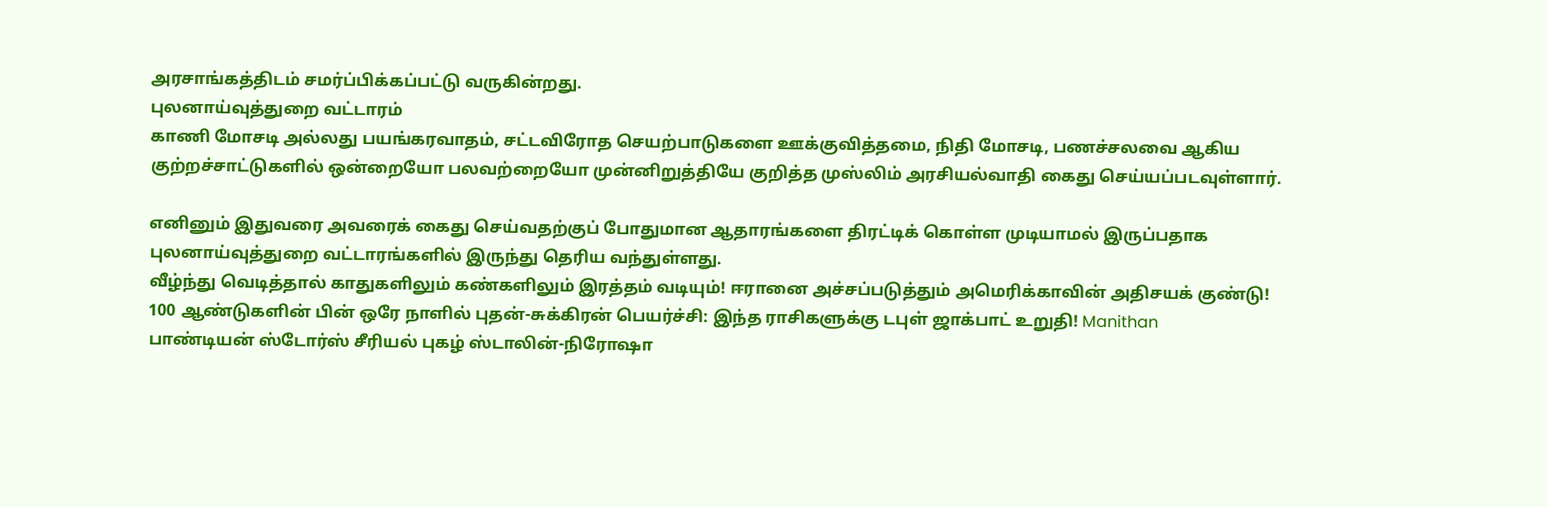அரசாங்கத்திடம் சமர்ப்பிக்கப்பட்டு வருகின்றது.
புலனாய்வுத்துறை வட்டாரம்
காணி மோசடி அல்லது பயங்கரவாதம், சட்டவிரோத செயற்பாடுகளை ஊக்குவித்தமை, நிதி மோசடி, பணச்சலவை ஆகிய குற்றச்சாட்டுகளில் ஒன்றையோ பலவற்றையோ முன்னிறுத்தியே குறித்த முஸ்லிம் அரசியல்வாதி கைது செய்யப்படவுள்ளார்.

எனினும் இதுவரை அவரைக் கைது செய்வதற்குப் போதுமான ஆதாரங்களை திரட்டிக் கொள்ள முடியாமல் இருப்பதாக புலனாய்வுத்துறை வட்டாரங்களில் இருந்து தெரிய வந்துள்ளது.
வீழ்ந்து வெடித்தால் காதுகளிலும் கண்களிலும் இரத்தம் வடியும்! ஈரானை அச்சப்படுத்தும் அமெரிக்காவின் அதிசயக் குண்டு!
100 ஆண்டுகளின் பின் ஒரே நாளில் புதன்-சுக்கிரன் பெயர்ச்சி: இந்த ராசிகளுக்கு டபுள் ஜாக்பாட் உறுதி! Manithan
பாண்டியன் ஸ்டோர்ஸ் சீரியல் புகழ் ஸ்டாலின்-நிரோஷா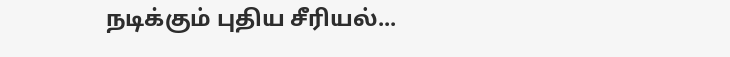நடிக்கும் புதிய சீரியல்...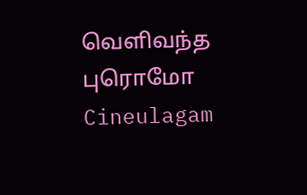வெளிவந்த புரொமோ Cineulagam